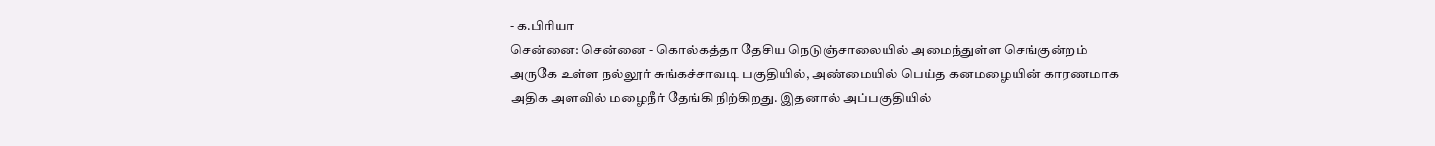- க.பிரியா
சென்னை: சென்னை - கொல்கத்தா தேசிய நெடுஞ்சாலையில் அமைந்துள்ள செங்குன்றம் அருகே உள்ள நல்லூர் சுங்கச்சாவடி பகுதியில், அண்மையில் பெய்த கனமழையின் காரணமாக அதிக அளவில் மழைநீர் தேங்கி நிற்கிறது. இதனால் அப்பகுதியில்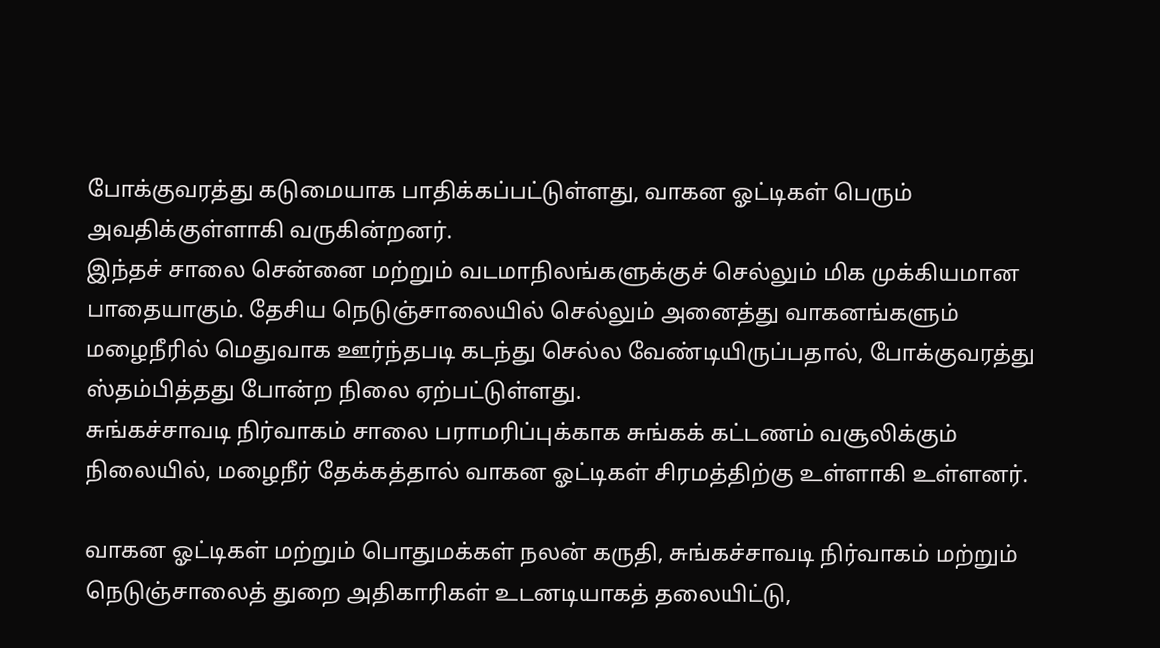போக்குவரத்து கடுமையாக பாதிக்கப்பட்டுள்ளது, வாகன ஓட்டிகள் பெரும் அவதிக்குள்ளாகி வருகின்றனர்.
இந்தச் சாலை சென்னை மற்றும் வடமாநிலங்களுக்குச் செல்லும் மிக முக்கியமான பாதையாகும். தேசிய நெடுஞ்சாலையில் செல்லும் அனைத்து வாகனங்களும் மழைநீரில் மெதுவாக ஊர்ந்தபடி கடந்து செல்ல வேண்டியிருப்பதால், போக்குவரத்து ஸ்தம்பித்தது போன்ற நிலை ஏற்பட்டுள்ளது.
சுங்கச்சாவடி நிர்வாகம் சாலை பராமரிப்புக்காக சுங்கக் கட்டணம் வசூலிக்கும் நிலையில், மழைநீர் தேக்கத்தால் வாகன ஓட்டிகள் சிரமத்திற்கு உள்ளாகி உள்ளனர்.

வாகன ஓட்டிகள் மற்றும் பொதுமக்கள் நலன் கருதி, சுங்கச்சாவடி நிர்வாகம் மற்றும் நெடுஞ்சாலைத் துறை அதிகாரிகள் உடனடியாகத் தலையிட்டு,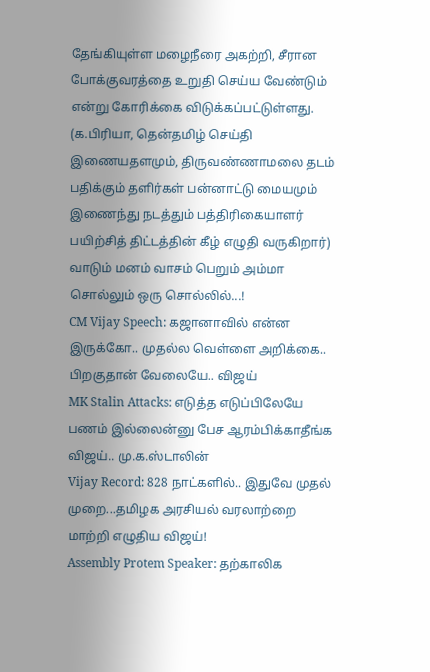தேங்கியுள்ள மழைநீரை அகற்றி, சீரான போக்குவரத்தை உறுதி செய்ய வேண்டும் என்று கோரிக்கை விடுக்கப்பட்டுள்ளது.
(க.பிரியா, தென்தமிழ் செய்தி இணையதளமும், திருவண்ணாமலை தடம் பதிக்கும் தளிர்கள் பன்னாட்டு மையமும் இணைந்து நடத்தும் பத்திரிகையாளர் பயிற்சித் திட்டத்தின் கீழ் எழுதி வருகிறார்)
வாடும் மனம் வாசம் பெறும் அம்மா சொல்லும் ஒரு சொல்லில்...!
CM Vijay Speech: கஜானாவில் என்ன இருக்கோ.. முதல்ல வெள்ளை அறிக்கை.. பிறகுதான் வேலையே.. விஜய்
MK Stalin Attacks: எடுத்த எடுப்பிலேயே பணம் இல்லைன்னு பேச ஆரம்பிக்காதீங்க விஜய்.. மு.க.ஸ்டாலின்
Vijay Record: 828 நாட்களில்.. இதுவே முதல் முறை...தமிழக அரசியல் வரலாற்றை மாற்றி எழுதிய விஜய்!
Assembly Protem Speaker: தற்காலிக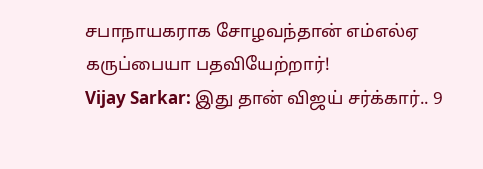சபாநாயகராக சோழவந்தான் எம்எல்ஏ கருப்பையா பதவியேற்றார்!
Vijay Sarkar: இது தான் விஜய் சர்க்கார்.. 9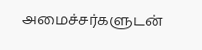அமைச்சர்களுடன்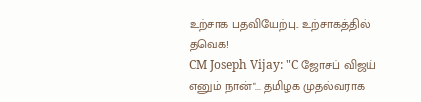உற்சாக பதவியேற்பு.. உற்சாகத்தில் தவெக!
CM Joseph Vijay: "C ஜோசப் விஜய் எனும் நான்"... தமிழக முதல்வராக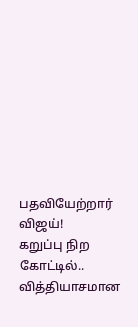பதவியேற்றார் விஜய்!
கறுப்பு நிற கோட்டில்.. வித்தியாசமான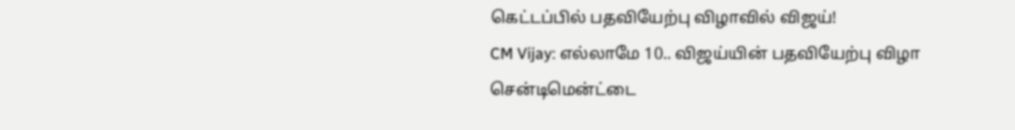கெட்டப்பில் பதவியேற்பு விழாவில் விஜய்!
CM Vijay: எல்லாமே 10.. விஜய்யின் பதவியேற்பு விழா சென்டிமென்ட்டை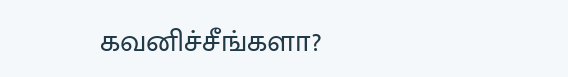கவனிச்சீங்களா?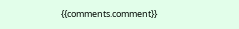{{comments.comment}}